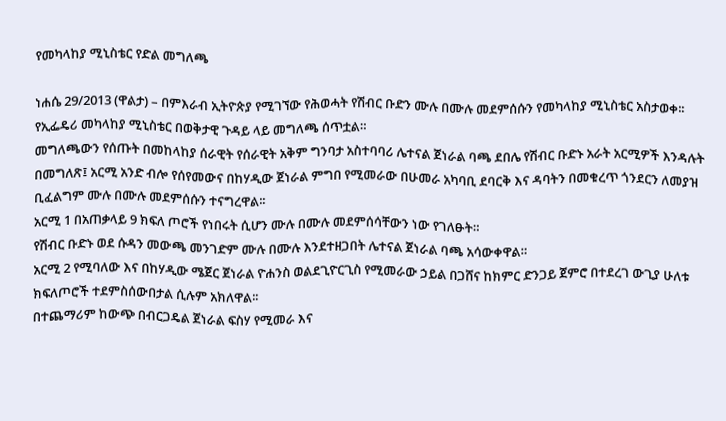የመካላከያ ሚኒስቴር የድል መግለጫ

ነሐሴ 29/2013 (ዋልታ) – በምእራብ ኢትዮጵያ የሚገኘው የሕወሓት የሽብር ቡድን ሙሉ በሙሉ መደምሰሱን የመካላከያ ሚኒስቴር አስታወቀ፡፡
የኢፌዴሪ መካላከያ ሚኒስቴር በወቅታዊ ጉዳይ ላይ መግለጫ ሰጥቷል።
መግለጫውን የሰጡት በመከላከያ ሰራዊት የሰራዊት አቅም ግንባታ አስተባባሪ ሌተናል ጀነራል ባጫ ደበሌ የሽብር ቡድኑ አራት አርሚዎች እንዳሉት በመግለጽ፤ አርሚ አንድ ብሎ የሰየመውና በከሃዲው ጀነራል ምግበ የሚመራው በሁመራ አካባቢ ደባርቅ እና ዳባትን በመቁረጥ ጎንደርን ለመያዝ ቢፈልግም ሙሉ በሙሉ መደምሰሱን ተናግረዋል፡፡
አርሚ 1 በአጠቃላይ 9 ክፍለ ጦሮች የነበሩት ሲሆን ሙሉ በሙሉ መደምሰሳቸውን ነው የገለፁት።
የሽብር ቡድኑ ወደ ሱዳን መውጫ መንገድም ሙሉ በሙሉ እንደተዘጋበት ሌተናል ጀነራል ባጫ አሳውቀዋል።
አርሚ 2 የሚባለው እና በከሃዲው ሜጀር ጀነራል ዮሐንስ ወልደጊዮርጊስ የሚመራው ኃይል በጋሸና ከክምር ድንጋይ ጀምሮ በተደረገ ውጊያ ሁለቱ ክፍለጦሮች ተደምስሰውበታል ሲሉም አክለዋል፡፡
በተጨማሪም ከውጭ በብርጋዴል ጀነራል ፍስሃ የሚመራ እና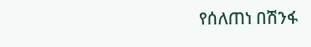የሰለጠነ በሽንፋ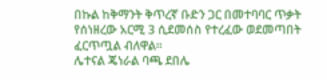በኩል ከቅማንት ቅጥረኛ ቡድን ጋር በመተባባር ጥቃት የሰነዘረው አርሚ 3 ሲደመሰስ የተረፈው ወደመጣበት ፈርጥጧል ብለዋል።
ሌተናል ጄነራል ባጫ ደበሌ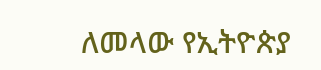ለመላው የኢትዮጵያ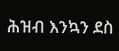ሕዝብ እንኳን ደስ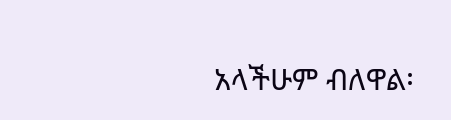አላችሁም ብለዋል፡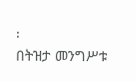፡
በትዝታ መንግሥቱ